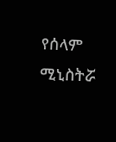የሰላም ሚኒስትሯ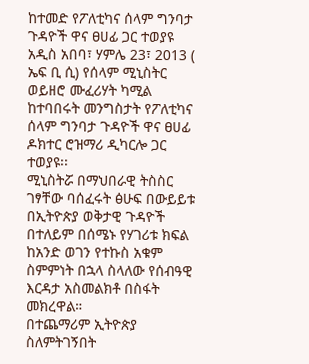ከተመድ የፖለቲካና ሰላም ግንባታ ጉዳዮች ዋና ፀሀፊ ጋር ተወያዩ
አዲስ አበባ፣ ሃምሌ 23፣ 2013 ( ኤፍ ቢ ሲ) የሰላም ሚኒስትር ወይዘሮ ሙፈሪሃት ካሚል ከተባበሩት መንግስታት የፖለቲካና ሰላም ግንባታ ጉዳዮች ዋና ፀሀፊ ዶክተር ሮዝማሪ ዲካርሎ ጋር ተወያዩ፡፡
ሚኒስትሯ በማህበራዊ ትስስር ገፃቸው ባሰፈሩት ፅሁፍ በውይይቱ በኢትዮጵያ ወቅታዊ ጉዳዮች በተለይም በሰሜኑ የሃገሪቱ ክፍል ከአንድ ወገን የተኩስ አቁም ስምምነት በኋላ ስላለው የሰብዓዊ እርዳታ አስመልክቶ በስፋት መክረዋል።
በተጨማሪም ኢትዮጵያ ስለምትገኝበት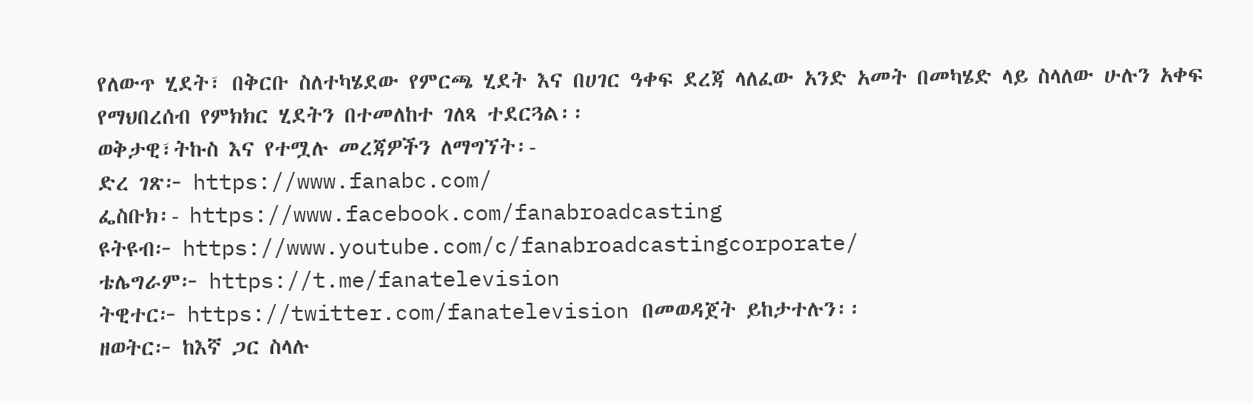የለውጥ ሂደት፣ በቅርቡ ስለተካሄደው የምርጫ ሂደት እና በሀገር ዓቀፍ ደረጃ ላለፈው አንድ አመት በመካሄድ ላይ ስላለው ሁሉን አቀፍ የማህበረሰብ የምክክር ሂደትን በተመለከተ ገለጻ ተደርጓል፡፡
ወቅታዊ፣ትኩስ እና የተሟሉ መረጃዎችን ለማግኘት፡-
ድረ ገጽ፦ https://www.fanabc.com/
ፌስቡክ፡- https://www.facebook.com/fanabroadcasting
ዩትዩብ፦ https://www.youtube.com/c/fanabroadcastingcorporate/
ቴሌግራም፦ https://t.me/fanatelevision
ትዊተር፦ https://twitter.com/fanatelevision በመወዳጀት ይከታተሉን፡፡
ዘወትር፦ ከእኛ ጋር ስላሉ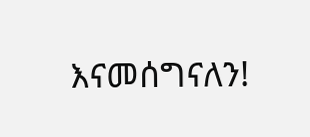እናመሰግናለን!